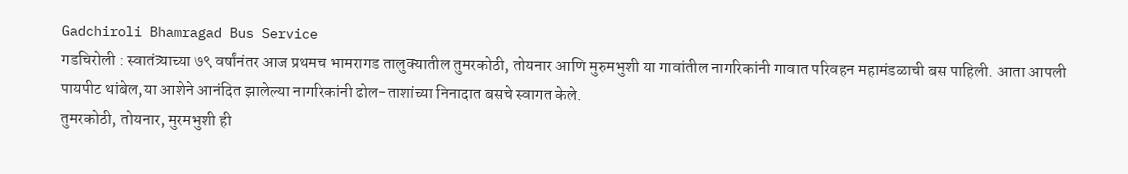Gadchiroli Bhamragad Bus Service
गडचिरोली : स्वातंत्र्याच्या ७९ वर्षांनंतर आज प्रथमच भामरागड तालुक्यातील तुमरकोठी, तोयनार आणि मुरुमभुशी या गावांतील नागरिकांनी गावात परिवहन महामंडळाची बस पाहिली. आता आपली पायपीट थांबेल,या आशेने आनंदित झालेल्या नागरिकांनी ढोल-ताशांच्या निनादात बसचे स्वागत केले.
तुमरकोठी, तोयनार, मुरमभुशी ही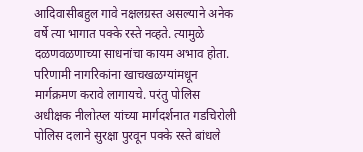आदिवासीबहुल गावे नक्षलग्रस्त असल्याने अनेक वर्षे त्या भागात पक्के रस्ते नव्हते. त्यामुळे दळणवळणाच्या साधनांचा कायम अभाव होता. परिणामी नागरिकांना खाचखळग्यांमधून मार्गक्रमण करावे लागायचे. परंतु पोलिस अधीक्षक नीलोत्प्ल यांच्या मार्गदर्शनात गडचिरोली पोलिस दलाने सुरक्षा पुरवून पक्के रस्ते बांधले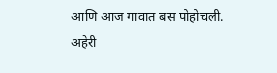आणि आज गावात बस पोहोचली.
अहेरी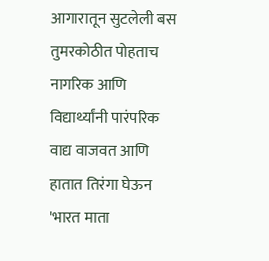आगारातून सुटलेली बस तुमरकोठीत पोहताच नागरिक आणि विद्यार्थ्यांनी पारंपरिक वाद्य वाजवत आणि हातात तिरंगा घेऊन 'भारत माता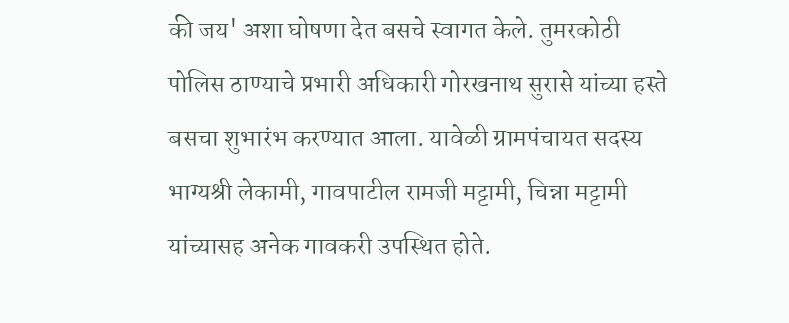की जय' अशा घोषणा देत बसचे स्वागत केले. तुमरकोठी पोलिस ठाण्याचे प्रभारी अधिकारी गोरखनाथ सुरासे यांच्या हस्ते बसचा शुभारंभ करण्यात आला. यावेळी ग्रामपंचायत सदस्य भाग्यश्री लेकामी, गावपाटील रामजी मट्टामी, चिन्ना मट्टामी यांच्यासह अनेक गावकरी उपस्थित होते.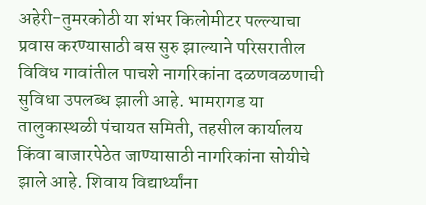अहेरी-तुमरकोठी या शंभर किलोमीटर पल्ल्याचा प्रवास करण्यासाठी बस सुरु झाल्याने परिसरातील विविध गावांतील पाचशे नागरिकांना दळणवळणाची सुविधा उपलब्ध झाली आहे. भामरागड या तालुकास्थळी पंचायत समिती, तहसील कार्यालय किंवा बाजारपेठेत जाण्यासाठी नागरिकांना सोयीचे झाले आहे. शिवाय विद्यार्थ्यांना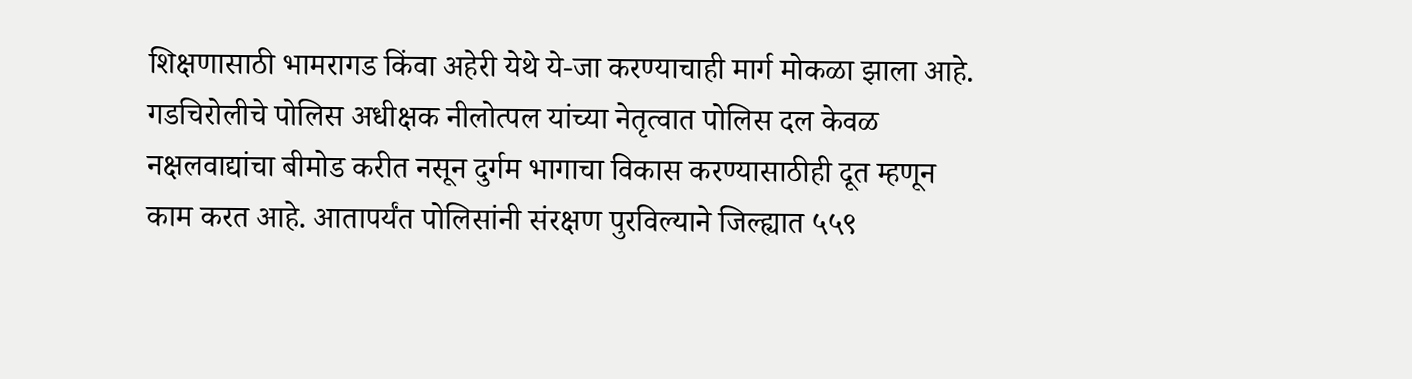शिक्षणासाठी भामरागड किंवा अहेरी येथे ये-जा करण्याचाही मार्ग मोकळा झाला आहे.
गडचिरोलीचे पोलिस अधीक्षक नीलोत्पल यांच्या नेतृत्वात पोलिस दल केवळ नक्षलवाद्यांचा बीमोड करीत नसून दुर्गम भागाचा विकास करण्यासाठीही दूत म्हणून काम करत आहे. आतापर्यंत पोलिसांनी संरक्षण पुरविल्याने जिल्ह्यात ५५९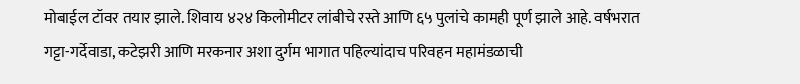मोबाईल टॉवर तयार झाले. शिवाय ४२४ किलोमीटर लांबीचे रस्ते आणि ६५ पुलांचे कामही पूर्ण झाले आहे. वर्षभरात गट्टा-गर्देवाडा, कटेझरी आणि मरकनार अशा दुर्गम भागात पहिल्यांदाच परिवहन महामंडळाची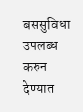बससुविधा उपलब्ध करुन देण्यात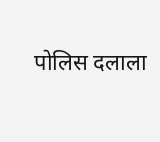पोलिस दलाला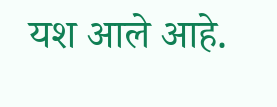यश आले आहे.